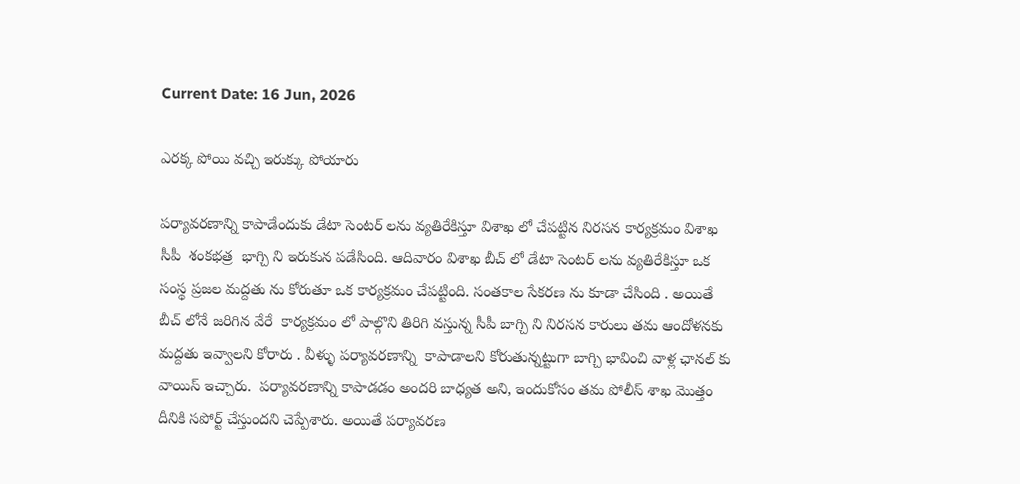Current Date: 16 Jun, 2026

ఎరక్క పోయి వచ్చి ఇరుక్కు పోయారు

పర్యావరణాన్ని కాపాడేందుకు డేటా సెంటర్ లను వ్యతిరేకిస్తూ విశాఖ లో చేపట్టిన నిరసన కార్యక్రమం విశాఖ సీపీ  శంకభత్ర  భాగ్చి ని ఇరుకున పడేసింది. ఆదివారం విశాఖ బీచ్ లో డేటా సెంటర్ లను వ్యతిరేకిస్తూ ఒక సంస్థ ప్రజల మద్దతు ను కోరుతూ ఒక కార్యక్రమం చేపట్టింది. సంతకాల సేకరణ ను కూడా చేసింది . అయితే  బీచ్ లోనే జరిగిన వేరే  కార్యక్రమం లో పాల్గొని తిరిగి వస్తున్న సీపీ బాగ్చి ని నిరసన కారులు తమ ఆందోళనకు మద్దతు ఇవ్వాలని కోరారు . వీళ్ళు పర్యావరణాన్ని  కాపాడాలని కోరుతున్నట్టుగా బాగ్చి భావించి వాళ్ల ఛానల్ కు వాయిస్ ఇచ్చారు.  పర్యావరణాన్ని కాపాడడం అందరి బాధ్యత అని, ఇందుకోసం తమ పోలీస్ శాఖ మొత్తం దీనికి సపోర్ట్ చేస్తుందని చెప్పేశారు. అయితే పర్యావరణ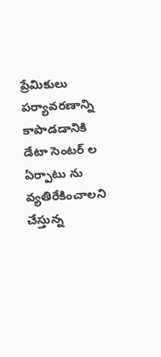ప్రేమికులు పర్యావరణాన్ని  కాపాడడానికి డేటా సెంటర్ ల ఏర్పాటు ను వ్యతిరేకించాలని చేస్తున్న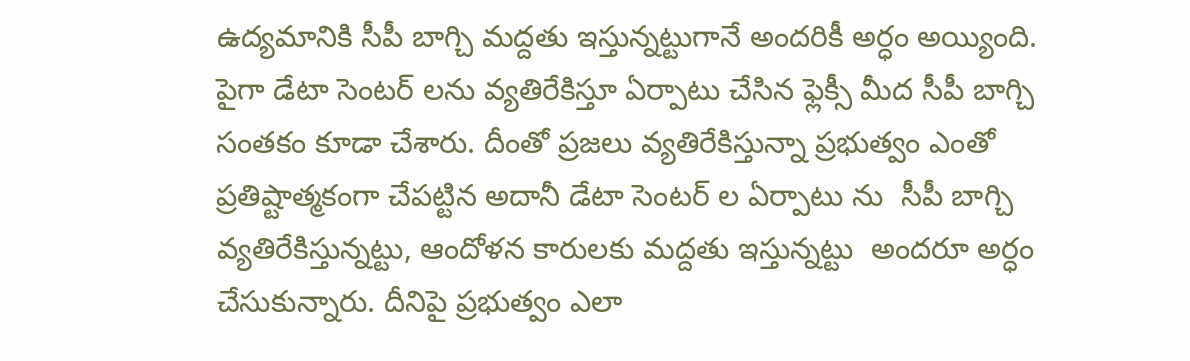ఉద్యమానికి సీపీ బాగ్చి మద్దతు ఇస్తున్నట్టుగానే అందరికీ అర్ధం అయ్యింది. పైగా డేటా సెంటర్ లను వ్యతిరేకిస్తూ ఏర్పాటు చేసిన ఫ్లెక్సీ మీద సీపీ బాగ్చి సంతకం కూడా చేశారు. దీంతో ప్రజలు వ్యతిరేకిస్తున్నా ప్రభుత్వం ఎంతో ప్రతిష్టాత్మకంగా చేపట్టిన అదానీ డేటా సెంటర్ ల ఏర్పాటు ను  సీపీ బాగ్చి వ్యతిరేకిస్తున్నట్టు, ఆందోళన కారులకు మద్దతు ఇస్తున్నట్టు  అందరూ అర్ధం చేసుకున్నారు. దీనిపై ప్రభుత్వం ఎలా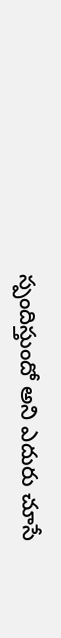స్పందిస్తుందో అని ఎదురు చూసే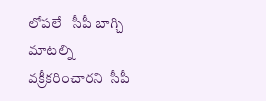లోపలే   సీపీ బాగ్చి మాటల్ని వక్రీకరించారని  సీపీ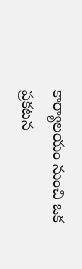కార్యాలయం నుంచి ఒక ప్రకటన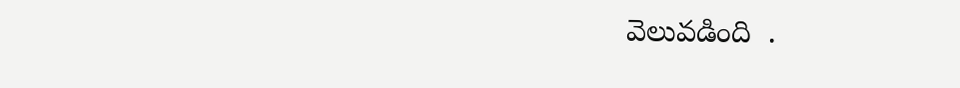వెలువడింది  .